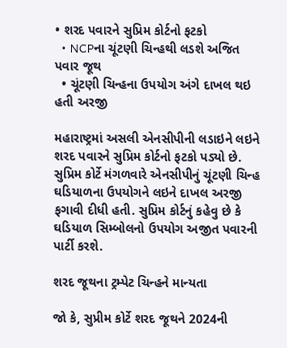• શરદ પવારને સુપ્રિમ કોર્ટનો ફટકો
  • NCPના ચૂંટણી ચિન્હથી લડશે અજિત પવાર જૂથ
  • ચૂંટણી ચિન્હના ઉપયોગ અંગે દાખલ થઇ હતી અરજી

મહારાષ્ટ્રમાં અસલી એનસીપીની લડાઇને લઇને શરદ પવારને સુપ્રિમ કોર્ટનો ફટકો પડ્યો છે. સુપ્રિમ કોર્ટે મંગળવારે એનસીપીનું ચૂંટણી ચિન્હ ઘડિયાળના ઉપયોગને લઇને દાખલ અરજી ફગાવી દીધી હતી. સુપ્રિમ કોર્ટનું કહેવુ છે કે ઘડિયાળ સિમ્બોલનો ઉપયોગ અજીત પવારની પાર્ટી કરશે.

શરદ જૂથના ટ્રમ્પેટ ચિન્હને માન્યતા

જો કે, સુપ્રીમ કોર્ટે શરદ જૂથને 2024ની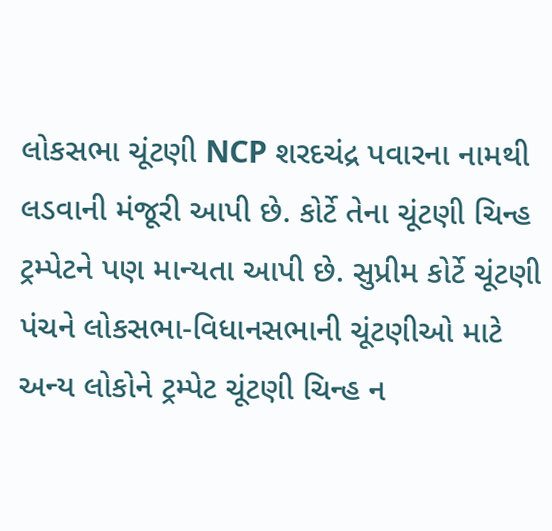લોકસભા ચૂંટણી NCP શરદચંદ્ર પવારના નામથી લડવાની મંજૂરી આપી છે. કોર્ટે તેના ચૂંટણી ચિન્હ ટ્રમ્પેટને પણ માન્યતા આપી છે. સુપ્રીમ કોર્ટે ચૂંટણી પંચને લોકસભા-વિધાનસભાની ચૂંટણીઓ માટે અન્ય લોકોને ટ્રમ્પેટ ચૂંટણી ચિન્હ ન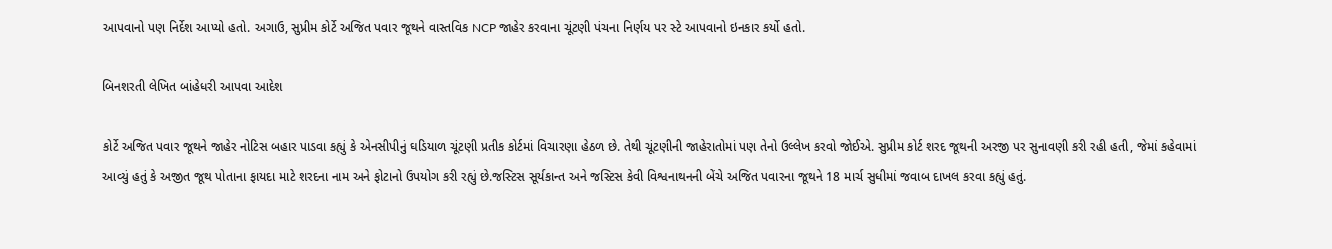આપવાનો પણ નિર્દેશ આપ્યો હતો. અગાઉ, સુપ્રીમ કોર્ટે અજિત પવાર જૂથને વાસ્તવિક NCP જાહેર કરવાના ચૂંટણી પંચના નિર્ણય પર સ્ટે આપવાનો ઇનકાર કર્યો હતો.

બિનશરતી લેખિત બાંહેધરી આપવા આદેશ

કોર્ટે અજિત પવાર જૂથને જાહેર નોટિસ બહાર પાડવા કહ્યું કે એનસીપીનું ઘડિયાળ ચૂંટણી પ્રતીક કોર્ટમાં વિચારણા હેઠળ છે. તેથી ચૂંટણીની જાહેરાતોમાં પણ તેનો ઉલ્લેખ કરવો જોઈએ. સુપ્રીમ કોર્ટ શરદ જૂથની અરજી પર સુનાવણી કરી રહી હતી, જેમાં કહેવામાં આવ્યું હતું કે અજીત જૂથ પોતાના ફાયદા માટે શરદના નામ અને ફોટાનો ઉપયોગ કરી રહ્યું છે.જસ્ટિસ સૂર્યકાન્ત અને જસ્ટિસ કેવી વિશ્વનાથનની બેંચે અજિત પવારના જૂથને 18 માર્ચ સુધીમાં જવાબ દાખલ કરવા કહ્યું હતું.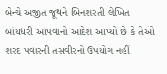બેન્ચે અજીત જૂથને બિનશરતી લેખિત બાંયધરી આપવાનો આદેશ આપ્યો છે કે તેઓ શરદ પવારની તસવીરનો ઉપયોગ નહીં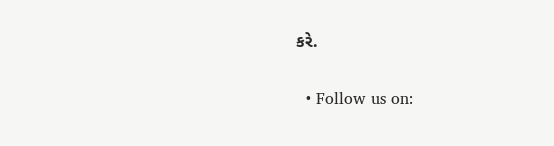કરે.

  • Follow us on: